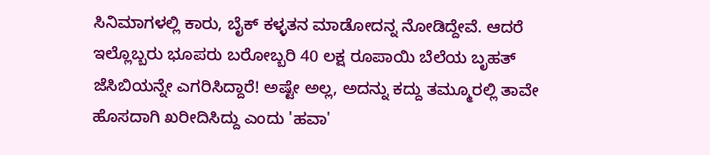ಸಿನಿಮಾಗಳಲ್ಲಿ ಕಾರು, ಬೈಕ್ ಕಳ್ಳತನ ಮಾಡೋದನ್ನ ನೋಡಿದ್ದೇವೆ. ಆದರೆ ಇಲ್ಲೊಬ್ಬರು ಭೂಪರು ಬರೋಬ್ಬರಿ 40 ಲಕ್ಷ ರೂಪಾಯಿ ಬೆಲೆಯ ಬೃಹತ್ ಜೆಸಿಬಿಯನ್ನೇ ಎಗರಿಸಿದ್ದಾರೆ! ಅಷ್ಟೇ ಅಲ್ಲ, ಅದನ್ನು ಕದ್ದು ತಮ್ಮೂರಲ್ಲಿ ತಾವೇ ಹೊಸದಾಗಿ ಖರೀದಿಸಿದ್ದು ಎಂದು 'ಹವಾ'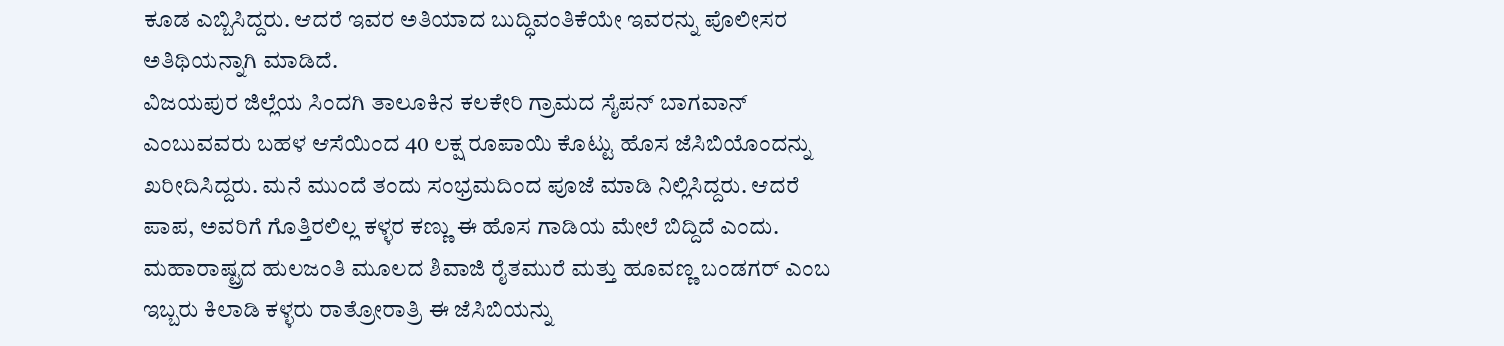ಕೂಡ ಎಬ್ಬಿಸಿದ್ದರು. ಆದರೆ ಇವರ ಅತಿಯಾದ ಬುದ್ಧಿವಂತಿಕೆಯೇ ಇವರನ್ನು ಪೊಲೀಸರ ಅತಿಥಿಯನ್ನಾಗಿ ಮಾಡಿದೆ.
ವಿಜಯಪುರ ಜಿಲ್ಲೆಯ ಸಿಂದಗಿ ತಾಲೂಕಿನ ಕಲಕೇರಿ ಗ್ರಾಮದ ಸೈಪನ್ ಬಾಗವಾನ್ ಎಂಬುವವರು ಬಹಳ ಆಸೆಯಿಂದ 40 ಲಕ್ಷ ರೂಪಾಯಿ ಕೊಟ್ಟು ಹೊಸ ಜೆಸಿಬಿಯೊಂದನ್ನು ಖರೀದಿಸಿದ್ದರು. ಮನೆ ಮುಂದೆ ತಂದು ಸಂಭ್ರಮದಿಂದ ಪೂಜೆ ಮಾಡಿ ನಿಲ್ಲಿಸಿದ್ದರು. ಆದರೆ ಪಾಪ, ಅವರಿಗೆ ಗೊತ್ತಿರಲಿಲ್ಲ ಕಳ್ಳರ ಕಣ್ಣು ಈ ಹೊಸ ಗಾಡಿಯ ಮೇಲೆ ಬಿದ್ದಿದೆ ಎಂದು.
ಮಹಾರಾಷ್ಟ್ರದ ಹುಲಜಂತಿ ಮೂಲದ ಶಿವಾಜಿ ರೈತಮುರೆ ಮತ್ತು ಹೂವಣ್ಣ ಬಂಡಗರ್ ಎಂಬ ಇಬ್ಬರು ಕಿಲಾಡಿ ಕಳ್ಳರು ರಾತ್ರೋರಾತ್ರಿ ಈ ಜೆಸಿಬಿಯನ್ನು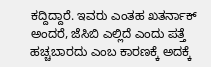ಕದ್ದಿದ್ದಾರೆ. ಇವರು ಎಂತಹ ಖತರ್ನಾಕ್ ಅಂದರೆ, ಜೆಸಿಬಿ ಎಲ್ಲಿದೆ ಎಂದು ಪತ್ತೆ ಹಚ್ಚಬಾರದು ಎಂಬ ಕಾರಣಕ್ಕೆ ಅದಕ್ಕೆ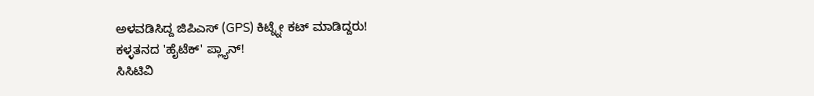ಅಳವಡಿಸಿದ್ದ ಜಿಪಿಎಸ್ (GPS) ಕಿಟ್ನ್ನೇ ಕಟ್ ಮಾಡಿದ್ದರು!
ಕಳ್ಳತನದ 'ಹೈಟೆಕ್' ಪ್ಲ್ಯಾನ್!
ಸಿಸಿಟಿವಿ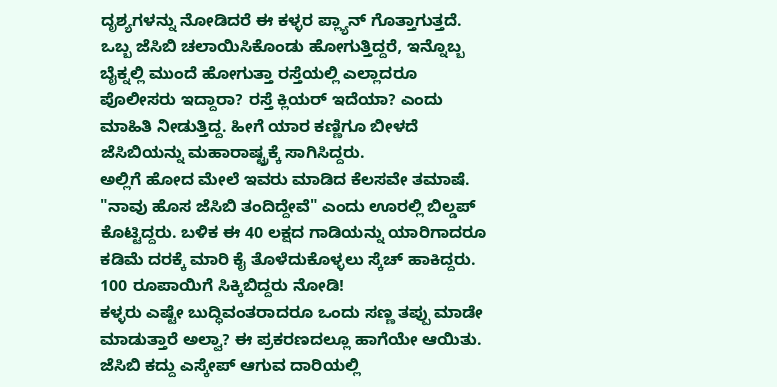ದೃಶ್ಯಗಳನ್ನು ನೋಡಿದರೆ ಈ ಕಳ್ಳರ ಪ್ಲ್ಯಾನ್ ಗೊತ್ತಾಗುತ್ತದೆ. ಒಬ್ಬ ಜೆಸಿಬಿ ಚಲಾಯಿಸಿಕೊಂಡು ಹೋಗುತ್ತಿದ್ದರೆ, ಇನ್ನೊಬ್ಬ ಬೈಕ್ನಲ್ಲಿ ಮುಂದೆ ಹೋಗುತ್ತಾ ರಸ್ತೆಯಲ್ಲಿ ಎಲ್ಲಾದರೂ ಪೊಲೀಸರು ಇದ್ದಾರಾ? ರಸ್ತೆ ಕ್ಲಿಯರ್ ಇದೆಯಾ? ಎಂದು ಮಾಹಿತಿ ನೀಡುತ್ತಿದ್ದ. ಹೀಗೆ ಯಾರ ಕಣ್ಣಿಗೂ ಬೀಳದೆ ಜೆಸಿಬಿಯನ್ನು ಮಹಾರಾಷ್ಟ್ರಕ್ಕೆ ಸಾಗಿಸಿದ್ದರು.
ಅಲ್ಲಿಗೆ ಹೋದ ಮೇಲೆ ಇವರು ಮಾಡಿದ ಕೆಲಸವೇ ತಮಾಷೆ. "ನಾವು ಹೊಸ ಜೆಸಿಬಿ ತಂದಿದ್ದೇವೆ" ಎಂದು ಊರಲ್ಲಿ ಬಿಲ್ಡಪ್ ಕೊಟ್ಟಿದ್ದರು. ಬಳಿಕ ಈ 40 ಲಕ್ಷದ ಗಾಡಿಯನ್ನು ಯಾರಿಗಾದರೂ ಕಡಿಮೆ ದರಕ್ಕೆ ಮಾರಿ ಕೈ ತೊಳೆದುಕೊಳ್ಳಲು ಸ್ಕೆಚ್ ಹಾಕಿದ್ದರು.
100 ರೂಪಾಯಿಗೆ ಸಿಕ್ಕಿಬಿದ್ದರು ನೋಡಿ!
ಕಳ್ಳರು ಎಷ್ಟೇ ಬುದ್ಧಿವಂತರಾದರೂ ಒಂದು ಸಣ್ಣ ತಪ್ಪು ಮಾಡೇ ಮಾಡುತ್ತಾರೆ ಅಲ್ವಾ? ಈ ಪ್ರಕರಣದಲ್ಲೂ ಹಾಗೆಯೇ ಆಯಿತು. ಜೆಸಿಬಿ ಕದ್ದು ಎಸ್ಕೇಪ್ ಆಗುವ ದಾರಿಯಲ್ಲಿ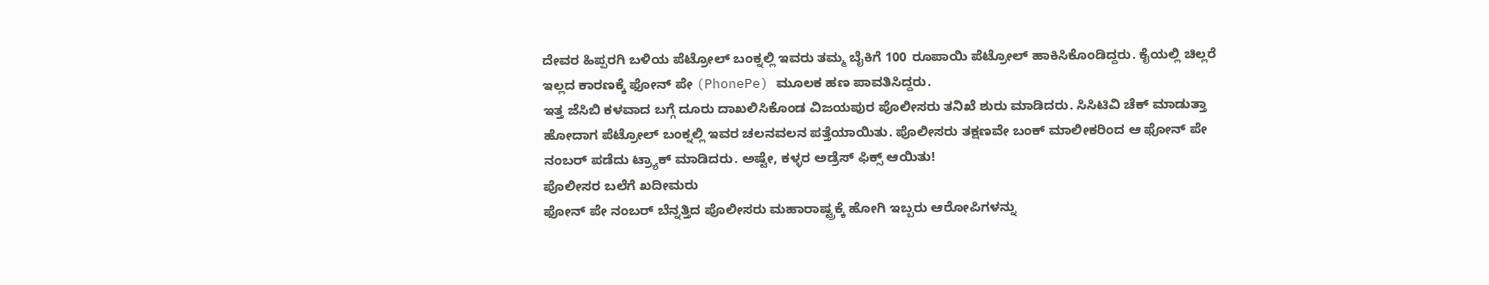ದೇವರ ಹಿಪ್ಪರಗಿ ಬಳಿಯ ಪೆಟ್ರೋಲ್ ಬಂಕ್ನಲ್ಲಿ ಇವರು ತಮ್ಮ ಬೈಕಿಗೆ 100 ರೂಪಾಯಿ ಪೆಟ್ರೋಲ್ ಹಾಕಿಸಿಕೊಂಡಿದ್ದರು. ಕೈಯಲ್ಲಿ ಚಿಲ್ಲರೆ ಇಲ್ಲದ ಕಾರಣಕ್ಕೆ ಫೋನ್ ಪೇ (PhonePe) ಮೂಲಕ ಹಣ ಪಾವತಿಸಿದ್ದರು.
ಇತ್ತ ಜೆಸಿಬಿ ಕಳವಾದ ಬಗ್ಗೆ ದೂರು ದಾಖಲಿಸಿಕೊಂಡ ವಿಜಯಪುರ ಪೊಲೀಸರು ತನಿಖೆ ಶುರು ಮಾಡಿದರು. ಸಿಸಿಟಿವಿ ಚೆಕ್ ಮಾಡುತ್ತಾ ಹೋದಾಗ ಪೆಟ್ರೋಲ್ ಬಂಕ್ನಲ್ಲಿ ಇವರ ಚಲನವಲನ ಪತ್ತೆಯಾಯಿತು. ಪೊಲೀಸರು ತಕ್ಷಣವೇ ಬಂಕ್ ಮಾಲೀಕರಿಂದ ಆ ಫೋನ್ ಪೇ ನಂಬರ್ ಪಡೆದು ಟ್ರ್ಯಾಕ್ ಮಾಡಿದರು. ಅಷ್ಟೇ, ಕಳ್ಳರ ಅಡ್ರೆಸ್ ಫಿಕ್ಸ್ ಆಯಿತು!
ಪೊಲೀಸರ ಬಲೆಗೆ ಖದೀಮರು
ಫೋನ್ ಪೇ ನಂಬರ್ ಬೆನ್ನತ್ತಿದ ಪೊಲೀಸರು ಮಹಾರಾಷ್ಟ್ರಕ್ಕೆ ಹೋಗಿ ಇಬ್ಬರು ಆರೋಪಿಗಳನ್ನು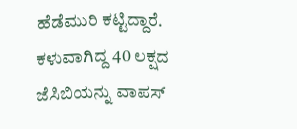ಹೆಡೆಮುರಿ ಕಟ್ಟಿದ್ದಾರೆ. ಕಳುವಾಗಿದ್ದ 40 ಲಕ್ಷದ ಜೆಸಿಬಿಯನ್ನು ವಾಪಸ್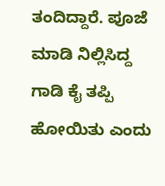ತಂದಿದ್ದಾರೆ. ಪೂಜೆ ಮಾಡಿ ನಿಲ್ಲಿಸಿದ್ದ ಗಾಡಿ ಕೈ ತಪ್ಪಿ ಹೋಯಿತು ಎಂದು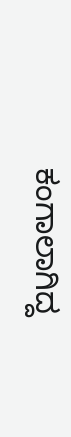ಕಂಗಾಲಾಗಿದ್ದ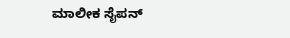ಮಾಲೀಕ ಸೈಪನ್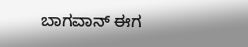ಬಾಗವಾನ್ ಈಗ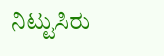ನಿಟ್ಟುಸಿರು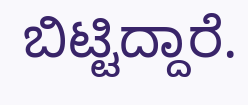ಬಿಟ್ಟಿದ್ದಾರೆ.